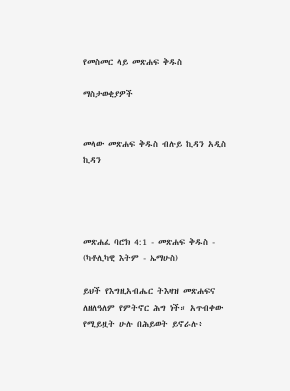የመስመር ላይ መጽሐፍ ቅዱስ

ማስታወቂያዎች


መላው መጽሐፍ ቅዱስ ብሉይ ኪዳን አዲስ ኪዳን




መጽሐፈ ባሮክ 4:1 - መጽሐፍ ቅዱስ - (ካቶሊካዊ እትም - ኤማሁስ)

ይህች የእግዚአብሔር ትእዛዝ መጽሐፍና ለዘለዓለም የምትኖር ሕግ ነች። አጥብቀው የሚይዟት ሁሉ በሕይወት ይኖራሉ፥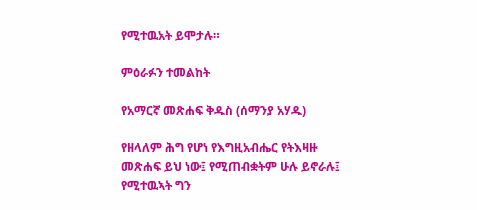የሚተዉአት ይሞታሉ።

ምዕራፉን ተመልከት

የአማርኛ መጽሐፍ ቅዱስ (ሰማንያ አሃዱ)

የዘላለም ሕግ የሆነ የእግዚአብሔር የትእዛዙ መጽሐፍ ይህ ነው፤ የሚጠብቋትም ሁሉ ይኖራሉ፤ የሚተዉኣት ግን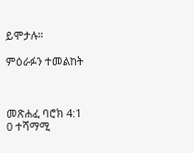ይሞታሉ።

ምዕራፉን ተመልከት



መጽሐፈ ባሮክ 4:1
0 ተሻማሚ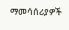ማመሳሰሪያዎች